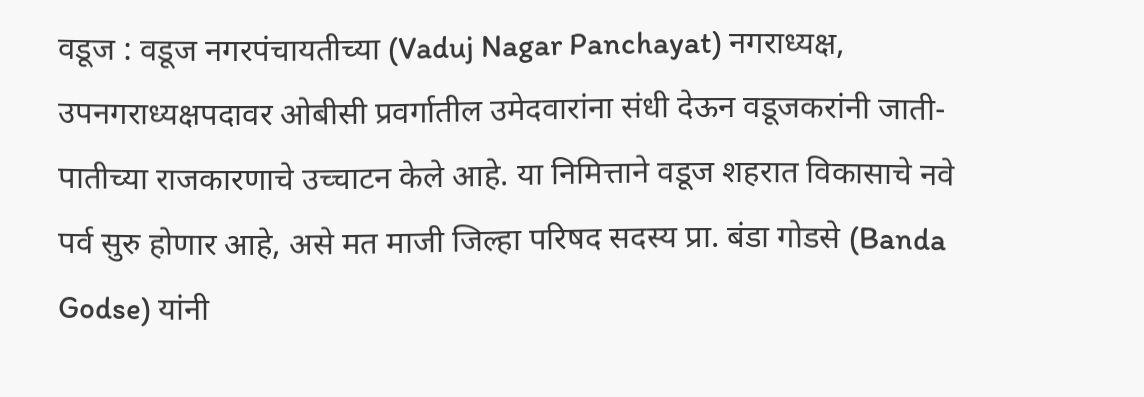वडूज : वडूज नगरपंचायतीच्या (Vaduj Nagar Panchayat) नगराध्यक्ष, उपनगराध्यक्षपदावर ओबीसी प्रवर्गातील उमेदवारांना संधी देऊन वडूजकरांनी जाती-पातीच्या राजकारणाचे उच्चाटन केले आहे. या निमित्ताने वडूज शहरात विकासाचे नवे पर्व सुरु होणार आहे, असे मत माजी जिल्हा परिषद सदस्य प्रा. बंडा गोडसे (Banda Godse) यांनी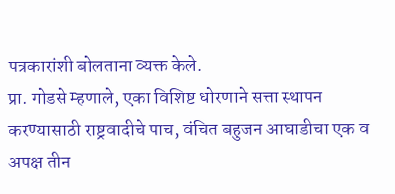पत्रकारांशी बोलताना व्यक्त केले.
प्रा. गोडसे म्हणाले, एका विशिष्ट धोरणाने सत्ता स्थापन करण्यासाठी राष्ट्रवादीचे पाच, वंचित बहुजन आघाडीचा एक व अपक्ष तीन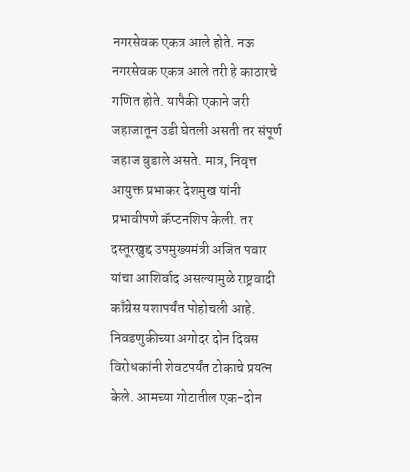नगरसेवक एकत्र आले होते. नऊ नगरसेवक एकत्र आले तरी हे काठारचे गणित होते. यापैकी एकाने जरी जहाजातून उडी घेतली असती तर संपूर्ण जहाज बुडाले असते. मात्र, निवृत्त आयुक्त प्रभाकर देशमुख यांनी प्रभावीपणे कॅप्टनशिप केली. तर दस्तूरखुद्द उपमुख्यमंत्री अजित पवार यांचा आशिर्वाद असल्यामुळे राष्ट्रवादी काँग्रेस यशापर्यंत पोहोचली आहे.
निवडणुकीच्या अगोदर दोन दिवस विरोधकांनी शेवटपर्यंत टोकाचे प्रयत्न केले. आमच्या गोटातील एक-दोन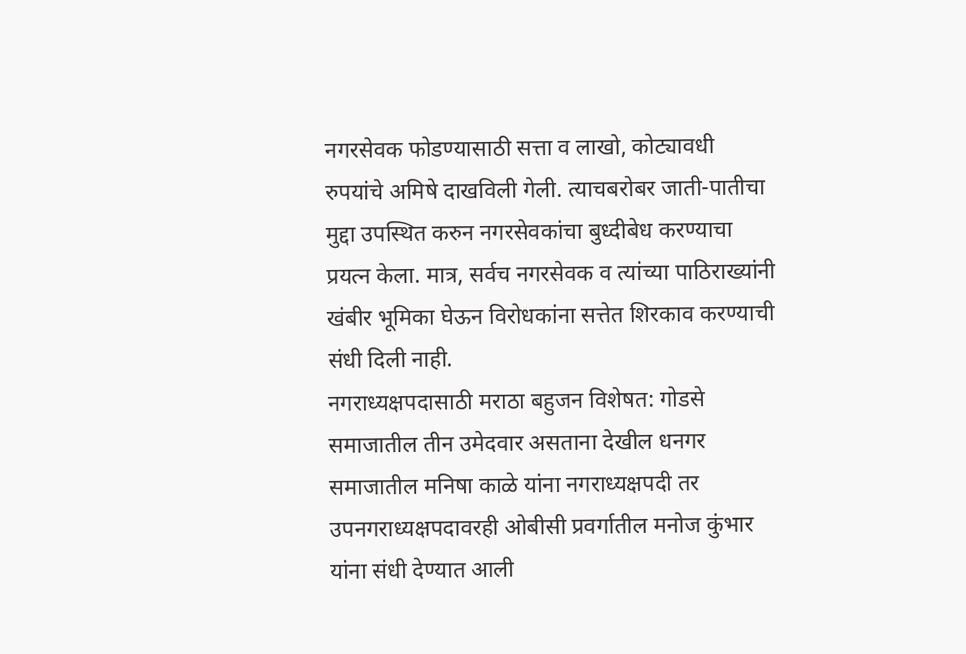नगरसेवक फोडण्यासाठी सत्ता व लाखो, कोट्यावधी रुपयांचे अमिषे दाखविली गेली. त्याचबरोबर जाती-पातीचा मुद्दा उपस्थित करुन नगरसेवकांचा बुध्दीबेध करण्याचा प्रयत्न केला. मात्र, सर्वच नगरसेवक व त्यांच्या पाठिराख्यांनी खंबीर भूमिका घेऊन विरोधकांना सत्तेत शिरकाव करण्याची संधी दिली नाही.
नगराध्यक्षपदासाठी मराठा बहुजन विशेषत: गोडसे समाजातील तीन उमेदवार असताना देखील धनगर समाजातील मनिषा काळे यांना नगराध्यक्षपदी तर उपनगराध्यक्षपदावरही ओबीसी प्रवर्गातील मनोज कुंभार यांना संधी देण्यात आली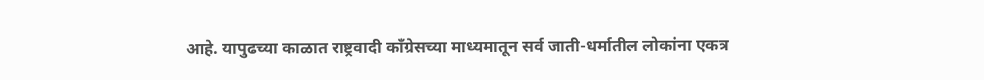आहे. यापुढच्या काळात राष्ट्रवादी काँग्रेसच्या माध्यमातून सर्व जाती-धर्मातील लोकांना एकत्र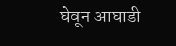घेवून आघाडी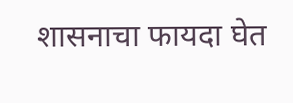शासनाचा फायदा घेत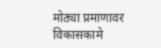मोठ्या प्रमाणावर विकासकामे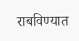राबविण्यात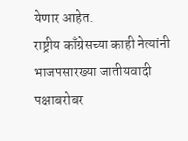येणार आहेत.
राष्ट्रीय काँग्रेसच्या काही नेत्यांनी भाजपसारख्या जातीयवादी पक्षाबरोबर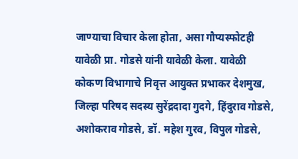जाण्याचा विचार केला होता, असा गौप्यस्फोटही यावेळी प्रा. गोडसे यांनी यावेळी केला. यावेळी कोकण विभागाचे निवृत्त आयुक्त प्रभाकर देशमुख, जिल्हा परिषद सदस्य सुरेंद्रदादा गुदगे, हिंदुराव गोडसे, अशोकराव गोडसे, डॉ. महेश गुरव, विपुल गोडसे,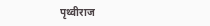पृथ्वीराज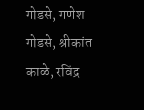गोडसे, गणेश गोडसे, श्रीकांत काळे, रविंद्र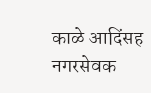काळे आदिंसह नगरसेवक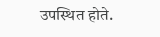उपस्थित होते.